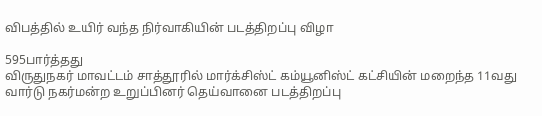விபத்தில் உயிர் வந்த நிர்வாகியின் படத்திறப்பு விழா

595பார்த்தது
விருதுநகர் மாவட்டம் சாத்தூரில் மார்க்சிஸ்ட் கம்யூனிஸ்ட் கட்சியின் மறைந்த 11வது வார்டு நகர்மன்ற உறுப்பினர் தெய்வானை படத்திறப்பு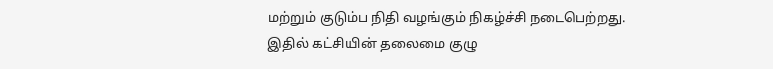மற்றும் குடும்ப நிதி வழங்கும் நிகழ்ச்சி நடைபெற்றது. இதில் கட்சியின் தலைமை குழு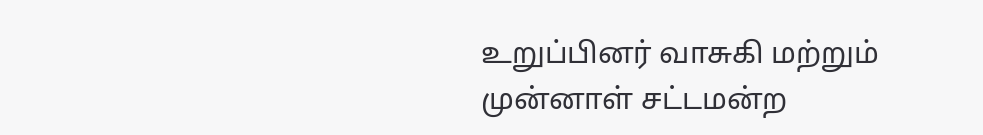உறுப்பினர் வாசுகி மற்றும் முன்னாள் சட்டமன்ற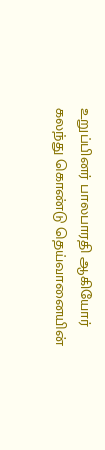உறுப்பினர் பாலபாரதி ஆகியோர் கலந்து கொண்டு தெய்வானையின்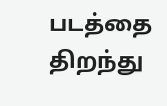படத்தை திறந்து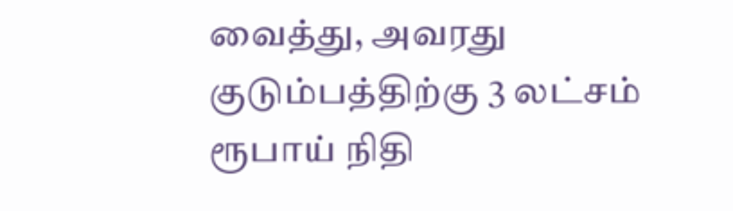வைத்து, அவரது குடும்பத்திற்கு 3 லட்சம் ரூபாய் நிதி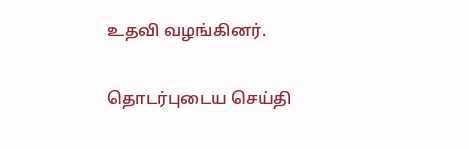உதவி வழங்கினர்.

தொடர்புடைய செய்தி